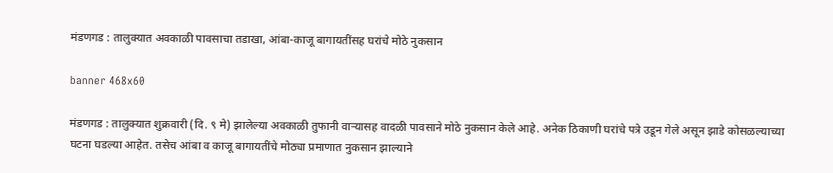मंडणगड : तालुक्यात अवकाळी पावसाचा तडाखा, आंबा-काजू बागायतींसह घरांचे मोठे नुकसान

banner 468x60

मंडणगड : तालुक्यात शुक्रवारी (दि. ९ मे) झालेल्या अवकाळी तुफानी वाऱ्यासह वादळी पावसाने मोठे नुकसान केले आहे. अनेक ठिकाणी घरांचे पत्रे उडून गेले असून झाडे कोसळल्याच्या घटना घडल्या आहेत. तसेच आंबा व काजू बागायतींचे मोठ्या प्रमाणात नुकसान झाल्याने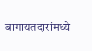बागायतदारांमध्ये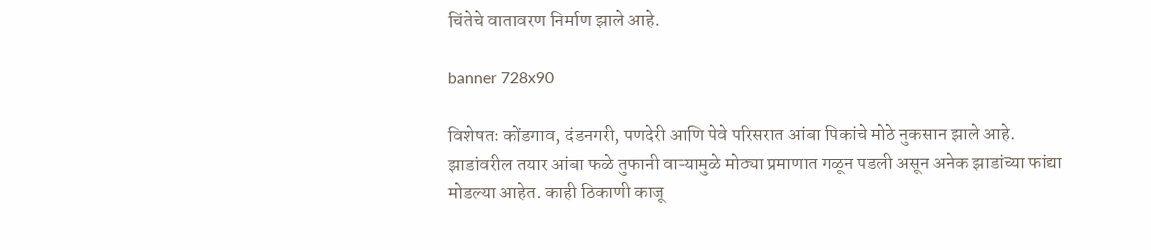चिंतेचे वातावरण निर्माण झाले आहे.

banner 728x90

विशेषतः कोंडगाव, दंडनगरी, पणदेरी आणि पेवे परिसरात आंबा पिकांचे मोठे नुकसान झाले आहे. झाडांवरील तयार आंबा फळे तुफानी वाऱ्यामुळे मोठ्या प्रमाणात गळून पडली असून अनेक झाडांच्या फांद्या मोडल्या आहेत. काही ठिकाणी काजू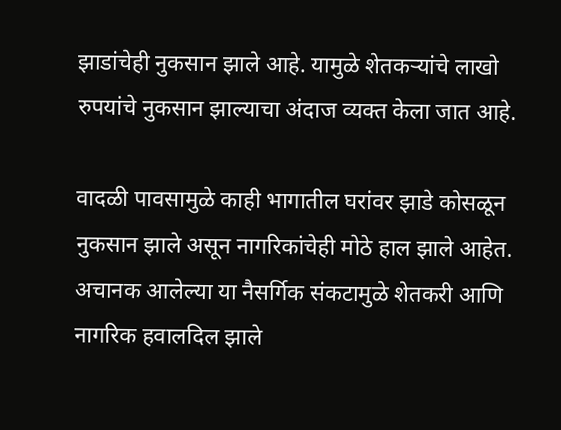झाडांचेही नुकसान झाले आहे. यामुळे शेतकऱ्यांचे लाखो रुपयांचे नुकसान झाल्याचा अंदाज व्यक्त केला जात आहे.

वादळी पावसामुळे काही भागातील घरांवर झाडे कोसळून नुकसान झाले असून नागरिकांचेही मोठे हाल झाले आहेत. अचानक आलेल्या या नैसर्गिक संकटामुळे शेतकरी आणि नागरिक हवालदिल झाले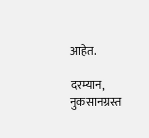आहेत.

दरम्यान, नुकसानग्रस्त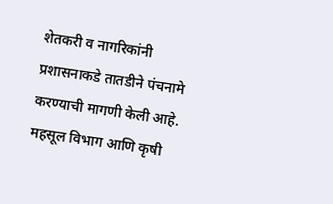शेतकरी व नागरिकांनी प्रशासनाकडे तातडीने पंचनामे करण्याची मागणी केली आहे. महसूल विभाग आणि कृषी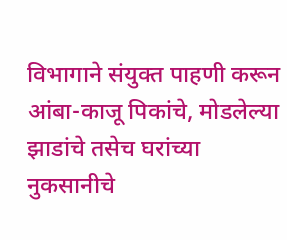विभागाने संयुक्त पाहणी करून आंबा-काजू पिकांचे, मोडलेल्या झाडांचे तसेच घरांच्या नुकसानीचे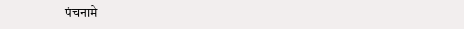पंचनामे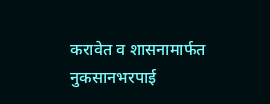करावेत व शासनामार्फत नुकसानभरपाई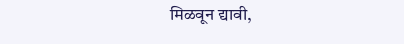मिळवून द्यावी,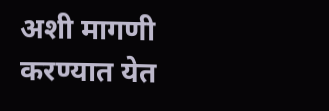अशी मागणी करण्यात येत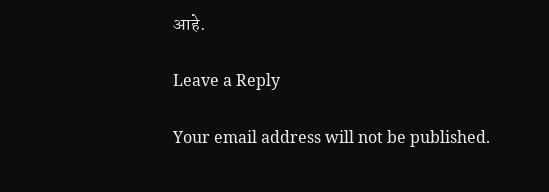आहे.

Leave a Reply

Your email address will not be published.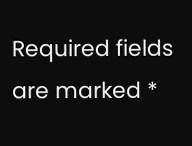Required fields are marked *